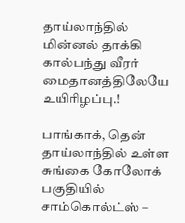தாய்லாந்தில் மின்னல் தாக்கி கால்பந்து வீரர் மைதானத்திலேயே உயிரிழப்பு.!

பாங்காக், தென் தாய்லாந்தில் உள்ள சுங்கை கோலோக் பகுதியில் சாம்கொல்ட்ஸ் –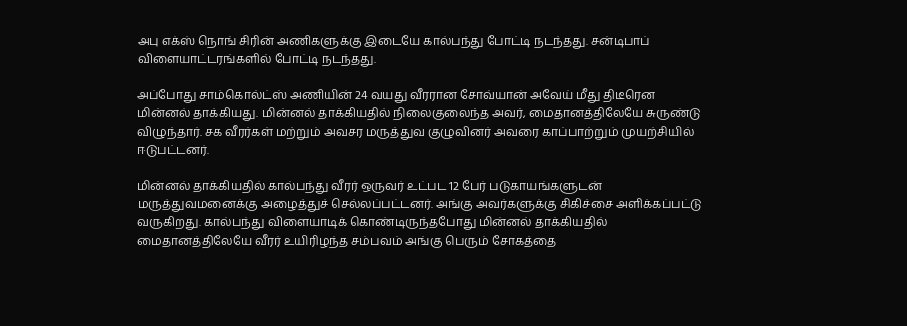அபு எக்ஸ் நொங் சிரின் அணிகளுக்கு இடையே கால்பந்து போட்டி நடந்தது. சன்டிபாப் விளையாட்டரங்களில் போட்டி நடந்தது.

அப்போது சாம்கொல்ட்ஸ் அணியின் 24 வயது வீரரான சோவ்யான் அவேய் மீது திடீரென மின்னல் தாக்கியது. மின்னல் தாக்கியதில் நிலைகுலைந்த அவர், மைதானத்திலேயே சுருண்டு விழுந்தார். சக வீரர்கள் மற்றும் அவசர மருத்துவ குழுவினர் அவரை காப்பாற்றும் முயற்சியில் ஈடுபட்டனர்.

மின்னல் தாக்கியதில் கால்பந்து வீரர் ஒருவர் உட்பட 12 பேர் படுகாயங்களுடன் மருத்துவமனைக்கு அழைத்துச் செல்லப்பட்டனர். அங்கு அவர்களுக்கு சிகிச்சை அளிக்கப்பட்டு வருகிறது. கால்பந்து விளையாடிக் கொண்டிருந்தபோது மின்னல் தாக்கியதில் மைதானத்திலேயே வீரர் உயிரிழந்த சம்பவம் அங்கு பெரும் சோகத்தை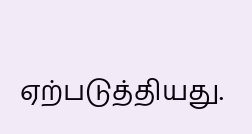ஏற்படுத்தியது.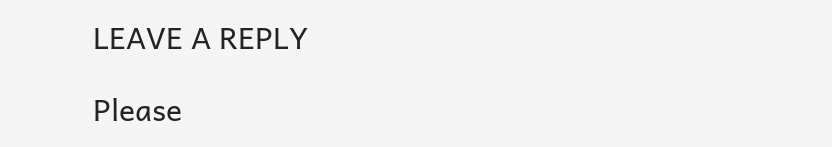LEAVE A REPLY

Please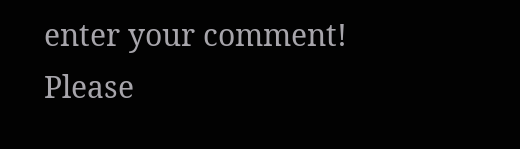enter your comment!
Please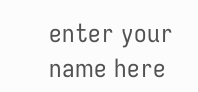enter your name here